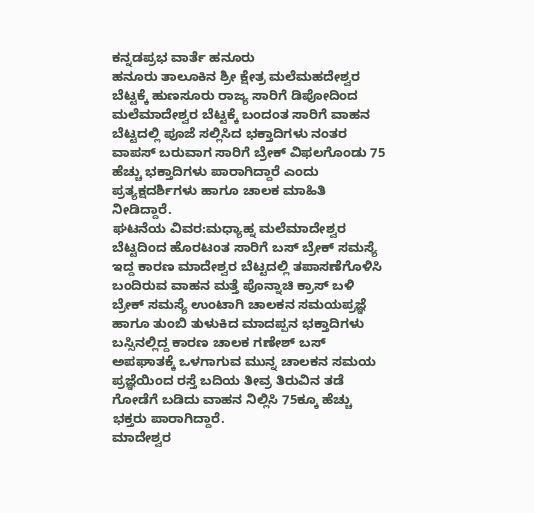ಕನ್ನಡಪ್ರಭ ವಾರ್ತೆ ಹನೂರು
ಹನೂರು ತಾಲೂಕಿನ ಶ್ರೀ ಕ್ಷೇತ್ರ ಮಲೆಮಹದೇಶ್ವರ ಬೆಟ್ಟಕ್ಕೆ ಹುಣಸೂರು ರಾಜ್ಯ ಸಾರಿಗೆ ಡಿಪೋದಿಂದ ಮಲೆಮಾದೇಶ್ವರ ಬೆಟ್ಟಕ್ಕೆ ಬಂದಂತ ಸಾರಿಗೆ ವಾಹನ ಬೆಟ್ಟದಲ್ಲಿ ಪೂಜೆ ಸಲ್ಲಿಸಿದ ಭಕ್ತಾದಿಗಳು ನಂತರ ವಾಪಸ್ ಬರುವಾಗ ಸಾರಿಗೆ ಬ್ರೇಕ್ ವಿಫಲಗೊಂಡು 75 ಹೆಚ್ಚು ಭಕ್ತಾದಿಗಳು ಪಾರಾಗಿದ್ದಾರೆ ಎಂದು ಪ್ರತ್ಯಕ್ಷದರ್ಶಿಗಳು ಹಾಗೂ ಚಾಲಕ ಮಾಹಿತಿ ನೀಡಿದ್ದಾರೆ.
ಘಟನೆಯ ವಿವರ:ಮಧ್ಯಾಹ್ನ ಮಲೆಮಾದೇಶ್ವರ ಬೆಟ್ಟದಿಂದ ಹೊರಟಂತ ಸಾರಿಗೆ ಬಸ್ ಬ್ರೇಕ್ ಸಮಸ್ಯೆ ಇದ್ದ ಕಾರಣ ಮಾದೇಶ್ವರ ಬೆಟ್ಟದಲ್ಲಿ ತಪಾಸಣೆಗೊಳಿಸಿ ಬಂದಿರುವ ವಾಹನ ಮತ್ತೆ ಪೊನ್ನಾಚಿ ಕ್ರಾಸ್ ಬಳಿ ಬ್ರೇಕ್ ಸಮಸ್ಯೆ ಉಂಟಾಗಿ ಚಾಲಕನ ಸಮಯಪ್ರಜ್ಞೆ ಹಾಗೂ ತುಂಬಿ ತುಳುಕಿದ ಮಾದಪ್ಪನ ಭಕ್ತಾದಿಗಳು ಬಸ್ಸಿನಲ್ಲಿದ್ದ ಕಾರಣ ಚಾಲಕ ಗಣೇಶ್ ಬಸ್ ಅಪಘಾತಕ್ಕೆ ಒಳಗಾಗುವ ಮುನ್ನ ಚಾಲಕನ ಸಮಯ ಪ್ರಜ್ಞೆಯಿಂದ ರಸ್ತೆ ಬದಿಯ ತೀವ್ರ ತಿರುವಿನ ತಡೆ ಗೋಡೆಗೆ ಬಡಿದು ವಾಹನ ನಿಲ್ಲಿಸಿ 75ಕ್ಕೂ ಹೆಚ್ಚು ಭಕ್ತರು ಪಾರಾಗಿದ್ದಾರೆ.
ಮಾದೇಶ್ವರ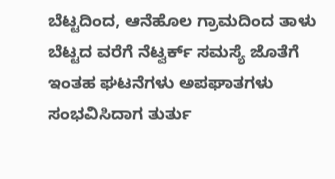ಬೆಟ್ಟದಿಂದ, ಆನೆಹೊಲ ಗ್ರಾಮದಿಂದ ತಾಳು ಬೆಟ್ಟದ ವರೆಗೆ ನೆಟ್ವರ್ಕ್ ಸಮಸ್ಯೆ ಜೊತೆಗೆ ಇಂತಹ ಘಟನೆಗಳು ಅಪಘಾತಗಳು ಸಂಭವಿಸಿದಾಗ ತುರ್ತು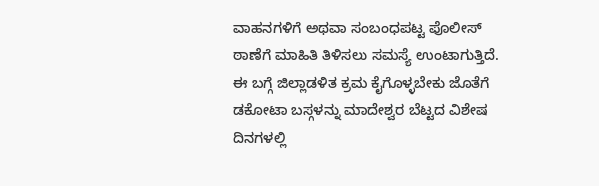ವಾಹನಗಳಿಗೆ ಅಥವಾ ಸಂಬಂಧಪಟ್ಟ ಪೊಲೀಸ್ ಠಾಣೆಗೆ ಮಾಹಿತಿ ತಿಳಿಸಲು ಸಮಸ್ಯೆ ಉಂಟಾಗುತ್ತಿದೆ. ಈ ಬಗ್ಗೆ ಜಿಲ್ಲಾಡಳಿತ ಕ್ರಮ ಕೈಗೊಳ್ಳಬೇಕು ಜೊತೆಗೆ ಡಕೋಟಾ ಬಸ್ಗಳನ್ನು ಮಾದೇಶ್ವರ ಬೆಟ್ಟದ ವಿಶೇಷ ದಿನಗಳಲ್ಲಿ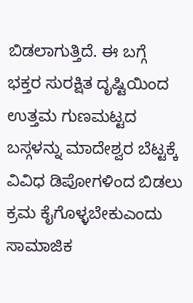ಬಿಡಲಾಗುತ್ತಿದೆ. ಈ ಬಗ್ಗೆ ಭಕ್ತರ ಸುರಕ್ಷಿತ ದೃಷ್ಟಿಯಿಂದ ಉತ್ತಮ ಗುಣಮಟ್ಟದ ಬಸ್ಗಳನ್ನು ಮಾದೇಶ್ವರ ಬೆಟ್ಟಕ್ಕೆ ವಿವಿಧ ಡಿಪೋಗಳಿಂದ ಬಿಡಲು ಕ್ರಮ ಕೈಗೊಳ್ಳಬೇಕುಎಂದು ಸಾಮಾಜಿಕ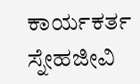ಕಾರ್ಯಕರ್ತ ಸ್ನೇಹಜೀವಿ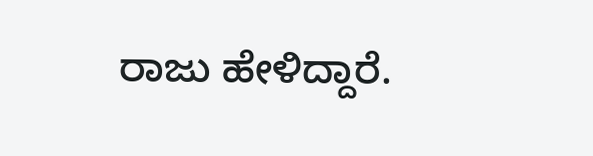ರಾಜು ಹೇಳಿದ್ದಾರೆ.